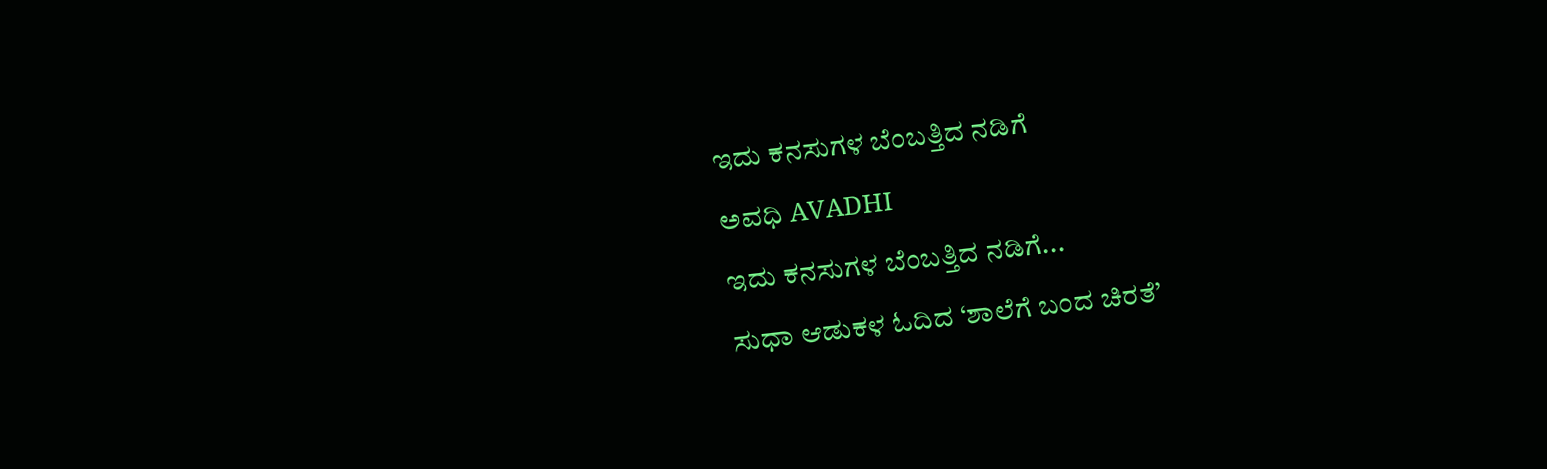ಇದು ಕನಸುಗಳ ಬೆಂಬತ್ತಿದ ನಡಿಗೆ‍

ಅವಧಿ AVADHI

ಇದು ಕನಸುಗಳ ಬೆಂಬತ್ತಿದ ನಡಿಗೆ...

ಸುಧಾ ಆಡುಕಳ ಓದಿದ ‘ಶಾಲೆಗೆ ಬಂದ ಚಿರತೆ’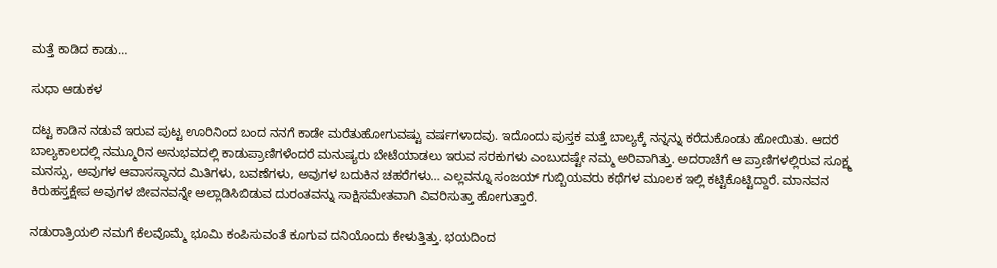ಮತ್ತೆ ಕಾಡಿದ ಕಾಡು…

ಸುಧಾ ಆಡುಕಳ

ದಟ್ಟ ಕಾಡಿನ ನಡುವೆ ಇರುವ ಪುಟ್ಟ ಊರಿನಿಂದ ಬಂದ ನನಗೆ ಕಾಡೇ ಮರೆತುಹೋಗುವಷ್ಟು ವರ್ಷಗಳಾದವು. ಇದೊಂದು ಪುಸ್ತಕ ಮತ್ತೆ ಬಾಲ್ಯಕ್ಕೆ ನನ್ನನ್ನು ಕರೆದುಕೊಂಡು ಹೋಯಿತು. ಆದರೆ ಬಾಲ್ಯಕಾಲದಲ್ಲಿ ನಮ್ಮೂರಿನ ಅನುಭವದಲ್ಲಿ ಕಾಡುಪ್ರಾಣಿಗಳೆಂದರೆ ಮನುಷ್ಯರು ಬೇಟೆಯಾಡಲು ಇರುವ ಸರಕುಗಳು ಎಂಬುದಷ್ಟೇ ನಮ್ಮ ಅರಿವಾಗಿತ್ತು. ಅದರಾಚೆಗೆ ಆ ಪ್ರಾಣಿಗಳಲ್ಲಿರುವ ಸೂಕ್ಷ್ಮ ಮನಸ್ಸು, ಅವುಗಳ ಆವಾಸಸ್ಥಾನದ ಮಿತಿಗಳು, ಬವಣೆಗಳು, ಅವುಗಳ ಬದುಕಿನ ಚಹರೆಗಳು… ಎಲ್ಲವನ್ನೂ ಸಂಜಯ್ ಗುಬ್ಬಿಯವರು ಕಥೆಗಳ ಮೂಲಕ ಇಲ್ಲಿ ಕಟ್ಟಿಕೊಟ್ಟಿದ್ದಾರೆ. ಮಾನವನ ಕಿರುಹಸ್ತಕ್ಷೇಪ ಅವುಗಳ ಜೀವನವನ್ನೇ ಅಲ್ಲಾಡಿಸಿಬಿಡುವ ದುರಂತವನ್ನು ಸಾಕ್ಷಿಸಮೇತವಾಗಿ ವಿವರಿಸುತ್ತಾ ಹೋಗುತ್ತಾರೆ.

ನಡುರಾತ್ರಿಯಲಿ ನಮಗೆ ಕೆಲವೊಮ್ಮೆ ಭೂಮಿ ಕಂಪಿಸುವಂತೆ ಕೂಗುವ ದನಿಯೊಂದು ಕೇಳುತ್ತಿತ್ತು. ಭಯದಿಂದ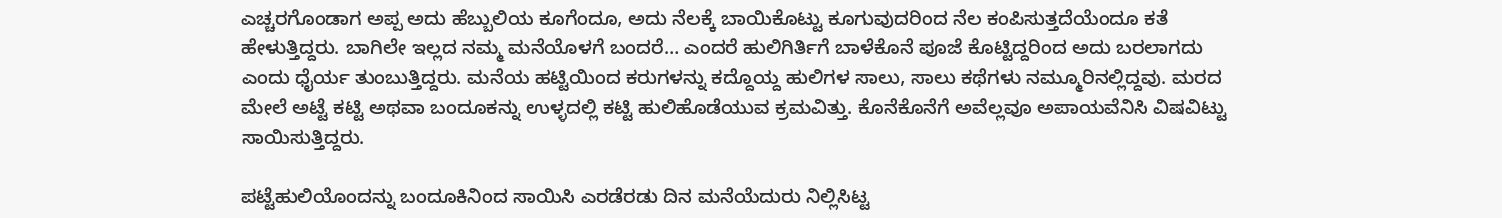ಎಚ್ಚರಗೊಂಡಾಗ ಅಪ್ಪ ಅದು ಹೆಬ್ಬುಲಿಯ ಕೂಗೆಂದೂ, ಅದು ನೆಲಕ್ಕೆ ಬಾಯಿಕೊಟ್ಟು ಕೂಗುವುದರಿಂದ ನೆಲ ಕಂಪಿಸುತ್ತದೆಯೆಂದೂ ಕತೆ ಹೇಳುತ್ತಿದ್ದರು. ಬಾಗಿಲೇ ಇಲ್ಲದ ನಮ್ಮ ಮನೆಯೊಳಗೆ ಬಂದರೆ… ಎಂದರೆ ಹುಲಿಗಿರ್ತಿಗೆ ಬಾಳೆಕೊನೆ ಪೂಜೆ ಕೊಟ್ಟಿದ್ದರಿಂದ ಅದು ಬರಲಾಗದು ಎಂದು ಧೈರ್ಯ ತುಂಬುತ್ತಿದ್ದರು. ಮನೆಯ ಹಟ್ಟಿಯಿಂದ ಕರುಗಳನ್ನು ಕದ್ದೊಯ್ದ ಹುಲಿಗಳ ಸಾಲು, ಸಾಲು ಕಥೆಗಳು ನಮ್ಮೂರಿನಲ್ಲಿದ್ದವು. ಮರದ ಮೇಲೆ ಅಟ್ಟೆ ಕಟ್ಟಿ ಅಥವಾ ಬಂದೂಕನ್ನು ಉಳ್ಳದಲ್ಲಿ ಕಟ್ಟಿ ಹುಲಿಹೊಡೆಯುವ ಕ್ರಮವಿತ್ತು. ಕೊನೆಕೊನೆಗೆ ಅವೆಲ್ಲವೂ ಅಪಾಯವೆನಿಸಿ ವಿಷವಿಟ್ಟು ಸಾಯಿಸುತ್ತಿದ್ದರು.

ಪಟ್ಟೆಹುಲಿಯೊಂದನ್ನು ಬಂದೂಕಿನಿಂದ ಸಾಯಿಸಿ ಎರಡೆರಡು ದಿನ ಮನೆಯೆದುರು ನಿಲ್ಲಿಸಿಟ್ಟ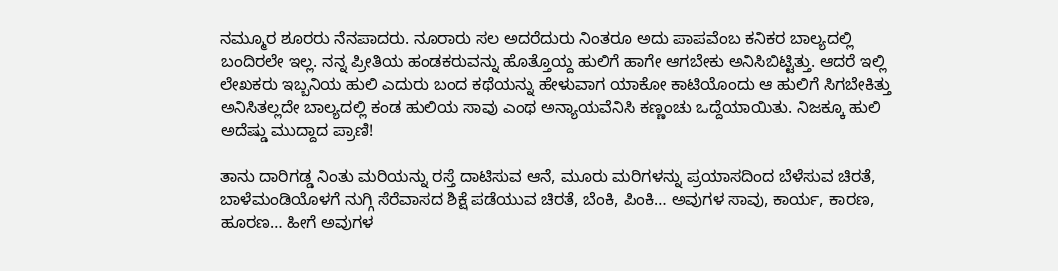ನಮ್ಮೂರ ಶೂರರು ನೆನಪಾದರು. ನೂರಾರು ಸಲ ಅದರೆದುರು ನಿಂತರೂ ಅದು ಪಾಪವೆಂಬ ಕನಿಕರ ಬಾಲ್ಯದಲ್ಲಿ ಬಂದಿರಲೇ ಇಲ್ಲ. ನನ್ನ ಪ್ರೀತಿಯ ಹಂಡಕರುವನ್ನು ಹೊತ್ತೊಯ್ದ ಹುಲಿಗೆ ಹಾಗೇ ಆಗಬೇಕು ಅನಿಸಿಬಿಟ್ಟಿತ್ತು. ಆದರೆ ಇಲ್ಲಿ ಲೇಖಕರು ಇಬ್ಬನಿಯ ಹುಲಿ ಎದುರು ಬಂದ ಕಥೆಯನ್ನು ಹೇಳುವಾಗ ಯಾಕೋ ಕಾಟಿಯೊಂದು ಆ ಹುಲಿಗೆ ಸಿಗಬೇಕಿತ್ತು ಅನಿಸಿತಲ್ಲದೇ ಬಾಲ್ಯದಲ್ಲಿ ಕಂಡ ಹುಲಿಯ ಸಾವು ಎಂಥ ಅನ್ಯಾಯವೆನಿಸಿ ಕಣ್ಣಂಚು ಒದ್ದೆಯಾಯಿತು. ನಿಜಕ್ಕೂ ಹುಲಿ ಅದೆಷ್ಡು ಮುದ್ದಾದ ಪ್ರಾಣಿ!

ತಾನು ದಾರಿಗಡ್ಡ ನಿಂತು ಮರಿಯನ್ನು ರಸ್ತೆ ದಾಟಿಸುವ ಆನೆ, ಮೂರು ಮರಿಗಳನ್ನು ಪ್ರಯಾಸದಿಂದ ಬೆಳೆಸುವ ಚಿರತೆ, ಬಾಳೆಮಂಡಿಯೊಳಗೆ ನುಗ್ಗಿ ಸೆರೆವಾಸದ ಶಿಕ್ಷೆ ಪಡೆಯುವ ಚಿರತೆ, ಬೆಂಕಿ, ಪಿಂಕಿ… ಅವುಗಳ ಸಾವು, ಕಾರ್ಯ, ಕಾರಣ, ಹೂರಣ… ಹೀಗೆ ಅವುಗಳ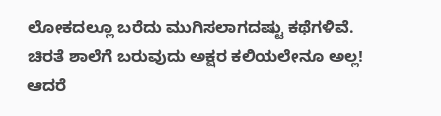ಲೋಕದಲ್ಲೂ ಬರೆದು ಮುಗಿಸಲಾಗದಷ್ಟು ಕಥೆಗಳಿವೆ. ಚಿರತೆ ಶಾಲೆಗೆ ಬರುವುದು ಅಕ್ಷರ ಕಲಿಯಲೇನೂ ಅಲ್ಲ! ಆದರೆ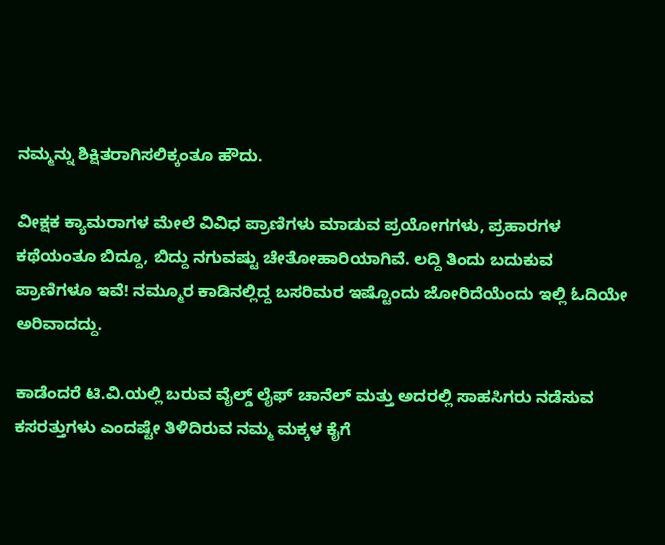ನಮ್ಮನ್ನು ಶಿಕ್ಷಿತರಾಗಿಸಲಿಕ್ಕಂತೂ ಹೌದು.

ವೀಕ್ಷಕ ಕ್ಯಾಮರಾಗಳ ಮೇಲೆ ವಿವಿಧ ಪ್ರಾಣಿಗಳು ಮಾಡುವ ಪ್ರಯೋಗಗಳು, ಪ್ರಹಾರಗಳ ಕಥೆಯಂತೂ ಬಿದ್ದೂ, ಬಿದ್ದು ನಗುವಷ್ಟು ಚೇತೋಹಾರಿಯಾಗಿವೆ. ಲದ್ದಿ ತಿಂದು ಬದುಕುವ ಪ್ರಾಣಿಗಳೂ ಇವೆ! ನಮ್ಮೂರ ಕಾಡಿನಲ್ಲಿದ್ದ ಬಸರಿಮರ ಇಷ್ಟೊಂದು ಜೋರಿದೆಯೆಂದು ಇಲ್ಲಿ ಓದಿಯೇ ಅರಿವಾದದ್ದು.

ಕಾಡೆಂದರೆ ಟಿ.ವಿ.ಯಲ್ಲಿ ಬರುವ ವೈಲ್ಡ್ ಲೈಫ್ ಚಾನೆಲ್ ಮತ್ತು ಅದರಲ್ಲಿ ಸಾಹಸಿಗರು ನಡೆಸುವ ಕಸರತ್ತುಗಳು ಎಂದಷ್ಟೇ ತಿಳಿದಿರುವ ನಮ್ಮ ಮಕ್ಕಳ ಕೈಗೆ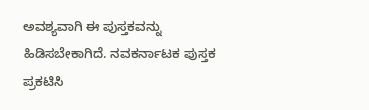ಅವಶ್ಯವಾಗಿ ಈ ಪುಸ್ತಕವನ್ನು ಹಿಡಿಸಬೇಕಾಗಿದೆ. ನವಕರ್ನಾಟಕ ಪುಸ್ತಕ ಪ್ರಕಟಿಸಿ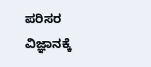ಪರಿಸರ ವಿಜ್ಞಾನಕ್ಕೆ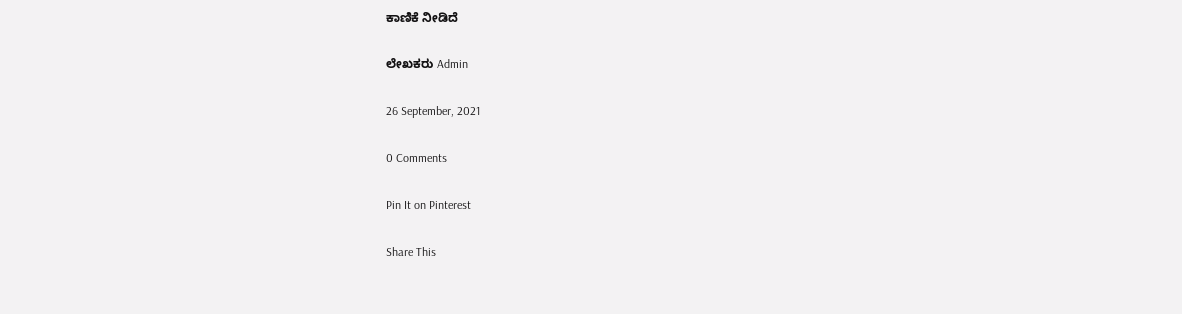ಕಾಣಿಕೆ ನೀಡಿದೆ

ಲೇಖಕರು Admin

26 September, 2021

0 Comments

Pin It on Pinterest

Share This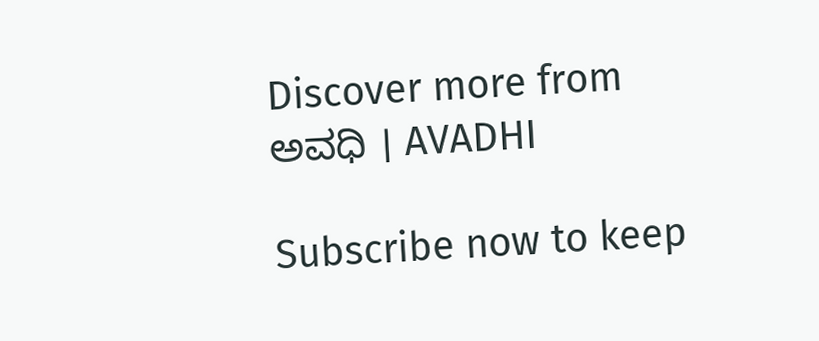Discover more from ಅವಧಿ । AVADHI

Subscribe now to keep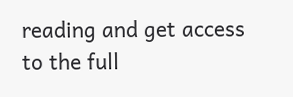reading and get access to the full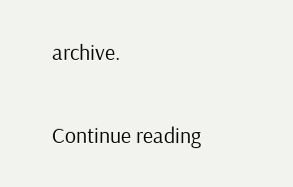archive.

Continue reading